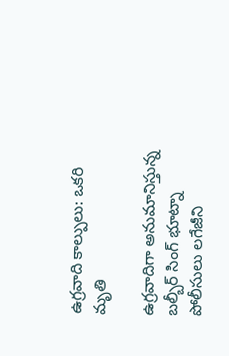ఉగ్రవాది కాల్పులు: ఒకరి మృతి

ఉగ్రవాదిగా అనుమానిస్తున్న బల్బీర్ సింగ్ భూట్నా పోలీసులు లగేజీని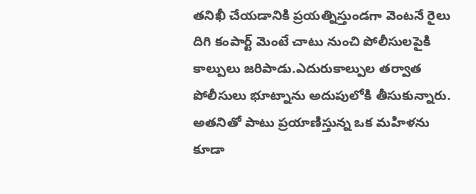తనిఖీ చేయడానికి ప్రయత్నిస్తుండగా వెంటనే రైలు దిగి కంపార్ట్ మెంటే చాటు నుంచి పోలీసులపైకి కాల్పులు జరిపాడు.ఎదురుకాల్పుల తర్వాత పోలీసులు భూట్నాను అదుపులోకి తీసుకున్నారు. అతనితో పాటు ప్రయాణిస్తున్న ఒక మహిళను కూడా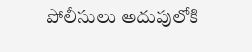పోలీసులు అదుపులోకి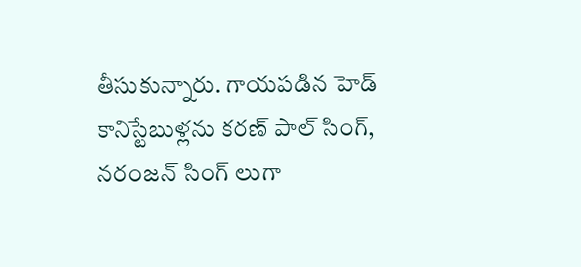తీసుకున్నారు. గాయపడిన హెడ్ కానిస్టేబుళ్లను కరణ్ పాల్ సింగ్, నరంజన్ సింగ్ లుగా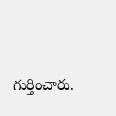గుర్తించారు.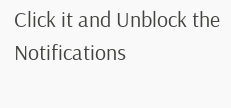Click it and Unblock the Notifications